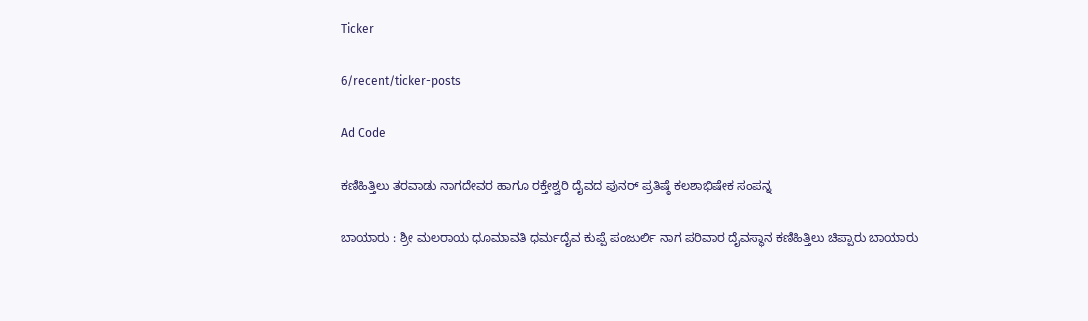Ticker

6/recent/ticker-posts

Ad Code

ಕಣಿಹಿತ್ತಿಲು ತರವಾಡು ನಾಗದೇವರ ಹಾಗೂ ರಕ್ತೇಶ್ವರಿ ದೈವದ ಪುನರ್ ಪ್ರತಿಷ್ಠೆ ಕಲಶಾಭಿಷೇಕ ಸಂಪನ್ನ

ಬಾಯಾರು : ಶ್ರೀ ಮಲರಾಯ ಧೂಮಾವತಿ ಧರ್ಮದೈವ ಕುಪ್ಪೆ ಪಂಜುರ್ಲಿ ನಾಗ ಪರಿವಾರ ದೈವಸ್ಥಾನ ಕಣಿಹಿತ್ತಿಲು ಚಿಪ್ಪಾರು ಬಾಯಾರು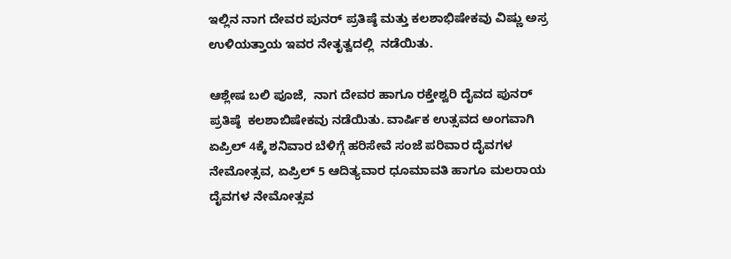ಇಲ್ಲಿನ ನಾಗ ದೇವರ ಪುನರ್ ಪ್ರತಿಷ್ಠೆ ಮತ್ತು ಕಲಶಾಭಿಷೇಕವು ವಿಷ್ಣು ಅಸ್ರ ಉಳಿಯತ್ತಾಯ ಇವರ ನೇತೃತ್ವದಲ್ಲಿ  ನಡೆಯಿತು.

ಆಶ್ಲೇಷ ಬಲಿ ಪೂಜೆ,  ನಾಗ ದೇವರ ಹಾಗೂ ರಕ್ತೇಶ್ವರಿ ದೈವದ ಪುನರ್ ಪ್ರತಿಷ್ಠೆ  ಕಲಶಾಬಿಷೇಕವು ನಡೆಯಿತು. ವಾರ್ಷಿಕ ಉತ್ಸವದ ಅಂಗವಾಗಿ ಏಪ್ರಿಲ್ 4ಕ್ಕೆ ಶನಿವಾರ ಬೆಳಿಗ್ಗೆ ಹರಿಸೇವೆ ಸಂಜೆ ಪರಿವಾರ ದೈವಗಳ ನೇಮೋತ್ಸವ, ಏಪ್ರಿಲ್ 5 ಆದಿತ್ಯವಾರ ಧೂಮಾವತಿ ಹಾಗೂ ಮಲರಾಯ ದೈವಗಳ ನೇಮೋತ್ಸವ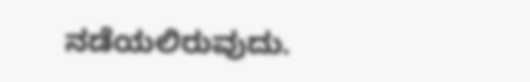ನಡೆಯಲಿರುವುದು.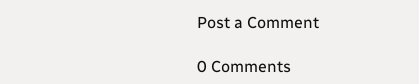Post a Comment

0 Comments